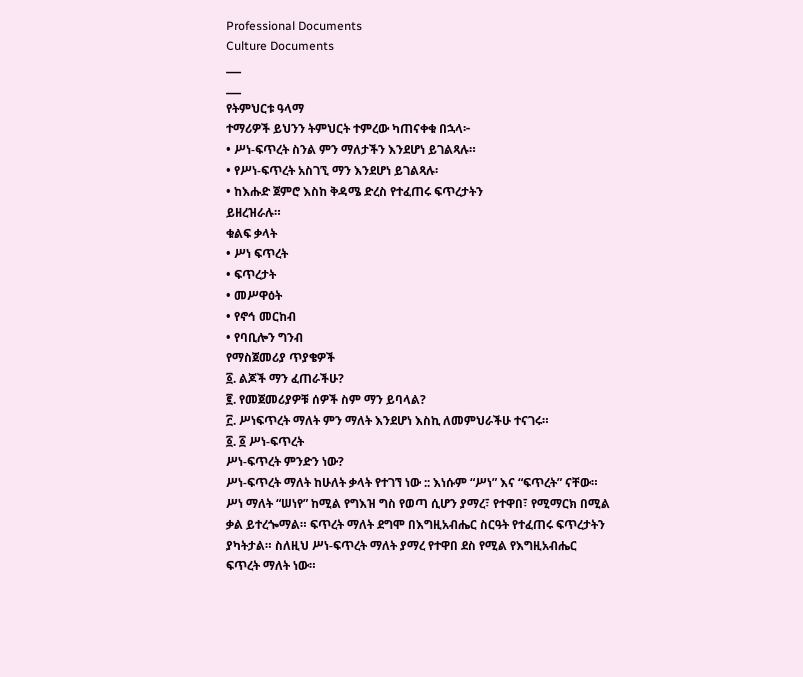Professional Documents
Culture Documents
___
___
የትምህርቱ ዓላማ
ተማሪዎች ይህንን ትምህርት ተምረው ካጠናቀቁ በኋላ፦
• ሥነ-ፍጥረት ስንል ምን ማለታችን እንደሆነ ይገልጻሉ።
• የሥነ-ፍጥረት አስገኚ ማን እንደሆነ ይገልጻሉ፡
• ከእሑድ ጀምሮ እስከ ቅዳሜ ድረስ የተፈጠሩ ፍጥረታትን
ይዘረዝራሉ።
ቁልፍ ቃላት
• ሥነ ፍጥረት
• ፍጥረታት
• መሥዋዕት
• የኖኅ መርከብ
• የባቢሎን ግንብ
የማስጀመሪያ ጥያቄዎች
፩. ልጆች ማን ፈጠራችሁ?
፪. የመጀመሪያዎቹ ሰዎች ስም ማን ይባላል?
፫. ሥነፍጥረት ማለት ምን ማለት እንደሆነ እስኪ ለመምህራችሁ ተናገሩ።
፩. ፩ ሥነ-ፍጥረት
ሥነ-ፍጥረት ምንድን ነው?
ሥነ-ፍጥረት ማለት ከሁለት ቃላት የተገኘ ነው :: እነሱም “ሥነ” እና “ፍጥረት” ናቸው።
ሥነ ማለት “ሠነየ” ከሚል የግእዝ ግስ የወጣ ሲሆን ያማረ፣ የተዋበ፣ የሚማርክ በሚል
ቃል ይተረጐማል። ፍጥረት ማለት ደግሞ በእግዚአብሔር ስርዓት የተፈጠሩ ፍጥረታትን
ያካትታል። ስለዚህ ሥነ-ፍጥረት ማለት ያማረ የተዋበ ደስ የሚል የእግዚአብሔር
ፍጥረት ማለት ነው።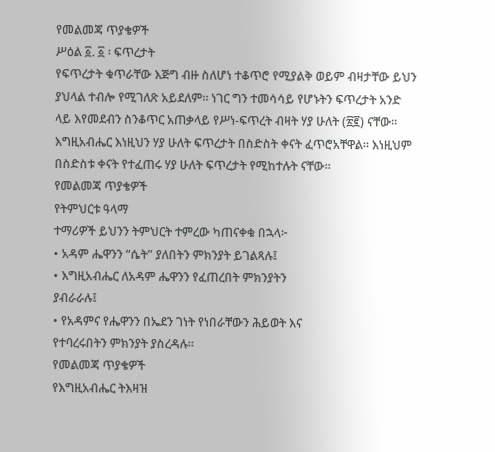የመልመጃ ጥያቄዎች
ሥዕል ፩. ፩ ፡ ፍጥረታት
የፍጥረታት ቁጥራቸው እጅግ ብዙ ስለሆነ ተቆጥሮ የሚያልቅ ወይም ብዛታቸው ይህን
ያህላል ተብሎ የሚገለጽ አይደለም። ነገር ግን ተመሳሳይ የሆኑትን ፍጥረታት አንድ
ላይ እየመደብን ስንቆጥር አጠቃላይ የሥነ-ፍጥረት ብዛት ሃያ ሁለት (፳፪) ናቸው።
እግዚአብሔር እነዚህን ሃያ ሁለት ፍጥረታት በስድስት ቀናት ፈጥሮአቸዋል። እነዚህም
በስድስቱ ቀናት የተፈጠሩ ሃያ ሁለት ፍጥረታት የሚከተሉት ናቸው።
የመልመጃ ጥያቄዎች
የትምህርቱ ዓላማ
ተማሪዎች ይህንን ትምህርት ተምረው ካጠናቀቁ በኋላ፦
• አዳም ሔዋንን “ሴት” ያለበትን ምክንያት ይገልጻሉ፤
• እግዚአብሔር ለአዳም ሔዋንን የፈጠረበት ምክንያትን
ያብራራሉ፤
• የአዳምና የሔዋንን በኤደን ገነት የነበራቸውን ሕይወት እና
የተባረሩበትን ምክንያት ያስረዳሉ።
የመልመጃ ጥያቄዎች
የእግዚአብሔር ትእዛዝ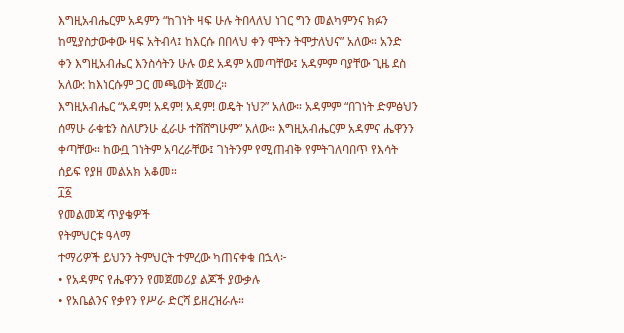እግዚአብሔርም አዳምን “ከገነት ዛፍ ሁሉ ትበላለህ ነገር ግን መልካምንና ክፉን
ከሚያስታውቀው ዛፍ አትብላ፤ ከእርሱ በበላህ ቀን ሞትን ትሞታለህና” አለው። አንድ
ቀን እግዚአብሔር እንስሳትን ሁሉ ወደ አዳም አመጣቸው፤ አዳምም ባያቸው ጊዜ ደስ
አለው: ከእነርሱም ጋር መጫወት ጀመረ።
እግዚአብሔር “አዳም! አዳም! አዳም! ወዴት ነህ?” አለው። አዳምም “በገነት ድምፅህን
ሰማሁ ራቁቴን ስለሆንሁ ፈራሁ ተሸሸግሁም” አለው። እግዚአብሔርም አዳምና ሔዋንን
ቀጣቸው። ከውቧ ገነትም አባረራቸው፤ ገነትንም የሚጠብቅ የምትገለባበጥ የእሳት
ሰይፍ የያዘ መልአክ አቆመ።
፲፩
የመልመጃ ጥያቄዎች
የትምህርቱ ዓላማ
ተማሪዎች ይህንን ትምህርት ተምረው ካጠናቀቁ በኋላ፦
• የአዳምና የሔዋንን የመጀመሪያ ልጆች ያውቃሉ
• የአቤልንና የቃየን የሥራ ድርሻ ይዘረዝራሉ።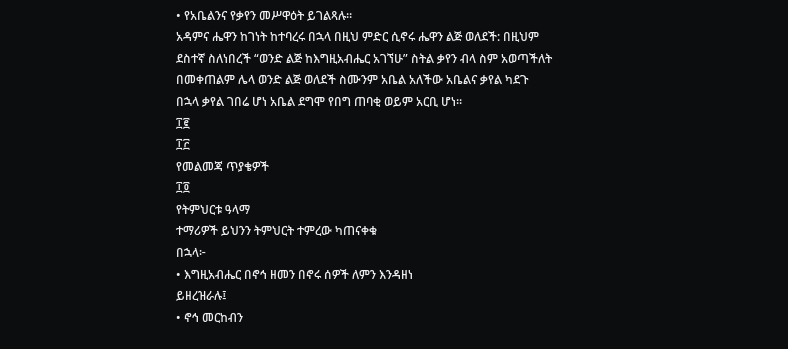• የአቤልንና የቃየን መሥዋዕት ይገልጻሉ።
አዳምና ሔዋን ከገነት ከተባረሩ በኋላ በዚህ ምድር ሲኖሩ ሔዋን ልጅ ወለደች: በዚህም
ደስተኛ ስለነበረች “ወንድ ልጅ ከእግዚአብሔር አገኘሁ” ስትል ቃየን ብላ ስም አወጣችለት
በመቀጠልም ሌላ ወንድ ልጅ ወለደች ስሙንም አቤል አለችው አቤልና ቃየል ካደጉ
በኋላ ቃየል ገበሬ ሆነ አቤል ደግሞ የበግ ጠባቂ ወይም አርቢ ሆነ።
፲፪
፲፫
የመልመጃ ጥያቄዎች
፲፬
የትምህርቱ ዓላማ
ተማሪዎች ይህንን ትምህርት ተምረው ካጠናቀቁ
በኋላ፦
• እግዚአብሔር በኖኅ ዘመን በኖሩ ሰዎች ለምን እንዳዘነ
ይዘረዝራሉ፤
• ኖኅ መርከብን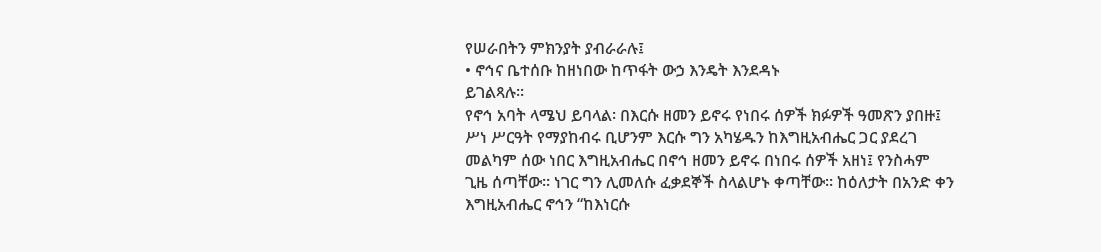የሠራበትን ምክንያት ያብራራሉ፤
• ኖኅና ቤተሰቡ ከዘነበው ከጥፋት ውኃ እንዴት እንደዳኑ
ይገልጻሉ።
የኖኅ አባት ላሜህ ይባላል፡ በእርሱ ዘመን ይኖሩ የነበሩ ሰዎች ክፉዎች ዓመጽን ያበዙ፤
ሥነ ሥርዓት የማያከብሩ ቢሆንም እርሱ ግን አካሄዱን ከእግዚአብሔር ጋር ያደረገ
መልካም ሰው ነበር እግዚአብሔር በኖኅ ዘመን ይኖሩ በነበሩ ሰዎች አዘነ፤ የንስሓም
ጊዜ ሰጣቸው። ነገር ግን ሊመለሱ ፈቃደኞች ስላልሆኑ ቀጣቸው። ከዕለታት በአንድ ቀን
እግዚአብሔር ኖኅን “ከእነርሱ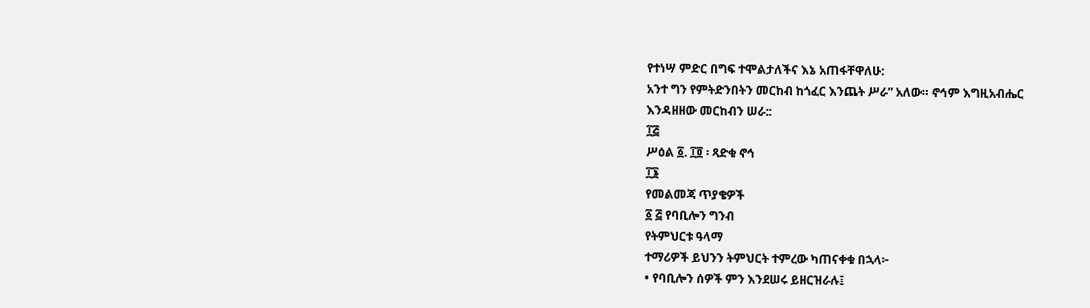የተነሣ ምድር በግፍ ተሞልታለችና እኔ አጠፋቸዋለሁ:
አንተ ግን የምትድንበትን መርከብ ከጎፈር እንጨት ሥራ” አለው። ኖኅም እግዚአብሔር
እንዳዘዘው መርከብን ሠራ::
፲፭
ሥዕል ፩. ፲፬ ፡ ጻድቁ ኖኅ
፲፮
የመልመጃ ጥያቄዎች
፩ ፭ የባቢሎን ግንብ
የትምህርቱ ዓላማ
ተማሪዎች ይህንን ትምህርት ተምረው ካጠናቀቁ በኋላ፦
• የባቢሎን ሰዎች ምን እንደሠሩ ይዘርዝራሉ፤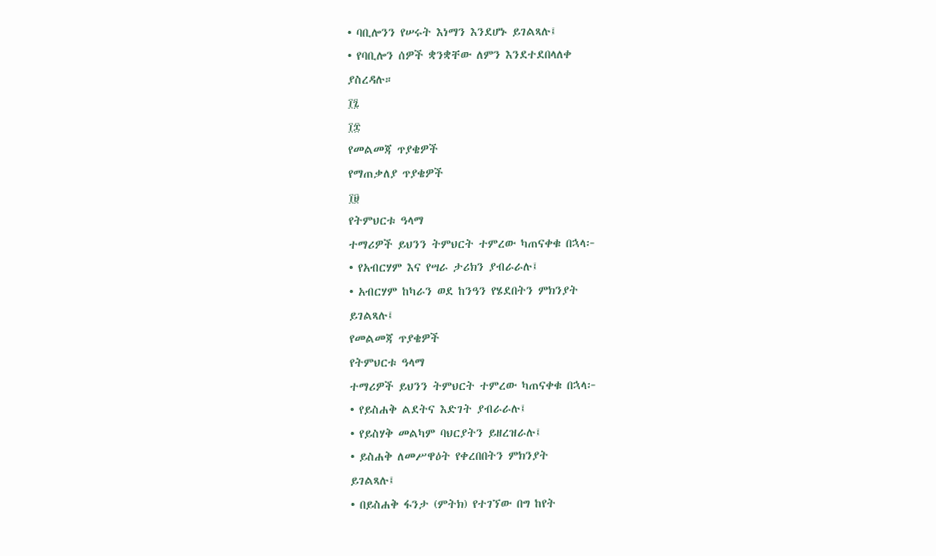• ባቢሎንን የሠሩት እነማን እንደሆኑ ይገልጻሉ፤
• የባቢሎን ሰዎች ቋንቋቸው ለምን እንደተደበላለቀ
ያስረዳሉ።
፲፯
፲፰
የመልመጃ ጥያቄዎች
የማጠቃለያ ጥያቄዎች
፲፱
የትምህርቱ ዓላማ
ተማሪዎች ይህንን ትምህርት ተምረው ካጠናቀቁ በኋላ፦
• የአብርሃም እና የሣራ ታሪክን ያብራራሉ፤
• አብርሃም ከካራን ወደ ከንዓን የሄደበትን ምክንያት
ይገልጻሉ፤
የመልመጃ ጥያቄዎች
የትምህርቱ ዓላማ
ተማሪዎች ይህንን ትምህርት ተምረው ካጠናቀቁ በኋላ፦
• የይስሐቅ ልደትና እድገት ያብራራሉ፤
• የይስሃቅ መልካም ባህርያትን ይዘረዝራሉ፤
• ይስሐቅ ለመሥዋዕት የቀረበበትን ምክንያት
ይገልጻሉ፤
• በይስሐቅ ፋንታ (ምትክ) የተገኘው በግ ከየት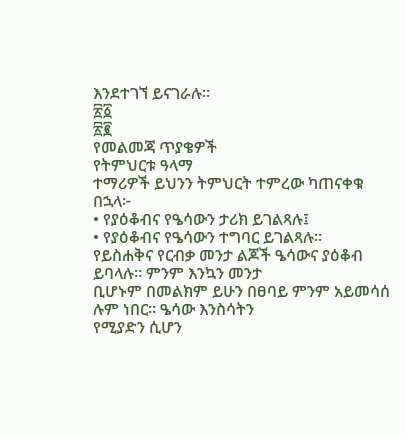እንደተገኘ ይናገራሉ።
፳፩
፳፪
የመልመጃ ጥያቄዎች
የትምህርቱ ዓላማ
ተማሪዎች ይህንን ትምህርት ተምረው ካጠናቀቁ በኋላ፦
• የያዕቆብና የዔሳውን ታሪክ ይገልጻሉ፤
• የያዕቆብና የዔሳውን ተግባር ይገልጻሉ።
የይስሐቅና የርብቃ መንታ ልጆች ዔሳውና ያዕቆብ ይባላሉ። ምንም እንኳን መንታ
ቢሆኑም በመልክም ይሁን በፀባይ ምንም አይመሳሰ ሉም ነበር። ዔሳው እንስሳትን
የሚያድን ሲሆን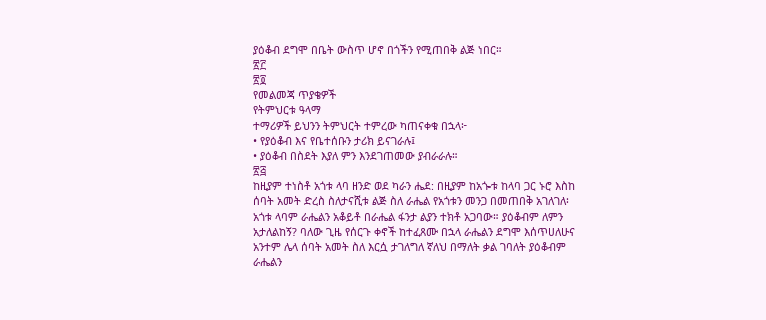ያዕቆብ ደግሞ በቤት ውስጥ ሆኖ በጎችን የሚጠበቅ ልጅ ነበር።
፳፫
፳፬
የመልመጃ ጥያቄዎች
የትምህርቱ ዓላማ
ተማሪዎች ይህንን ትምህርት ተምረው ካጠናቀቁ በኋላ፦
• የያዕቆብ እና የቤተሰቡን ታሪክ ይናገራሉ፤
• ያዕቆብ በስደት እያለ ምን እንደገጠመው ያብራራሉ።
፳፭
ከዚያም ተነስቶ አጎቱ ላባ ዘንድ ወደ ካራን ሔደ: በዚያም ከአጐቱ ከላባ ጋር ኑሮ እስከ
ሰባት አመት ድረስ ስለታናሺቱ ልጅ ስለ ራሔል የአጎቱን መንጋ በመጠበቅ አገለገለ፡
አጎቱ ላባም ራሔልን አቆይቶ በራሔል ፋንታ ልያን ተክቶ አጋባው። ያዕቆብም ለምን
አታለልከኝ? ባለው ጊዜ የሰርጉ ቀኖች ከተፈጸሙ በኋላ ራሔልን ደግሞ እሰጥሀለሁና
አንተም ሌላ ሰባት አመት ስለ እርሷ ታገለግለ ኛለህ በማለት ቃል ገባለት ያዕቆብም
ራሔልን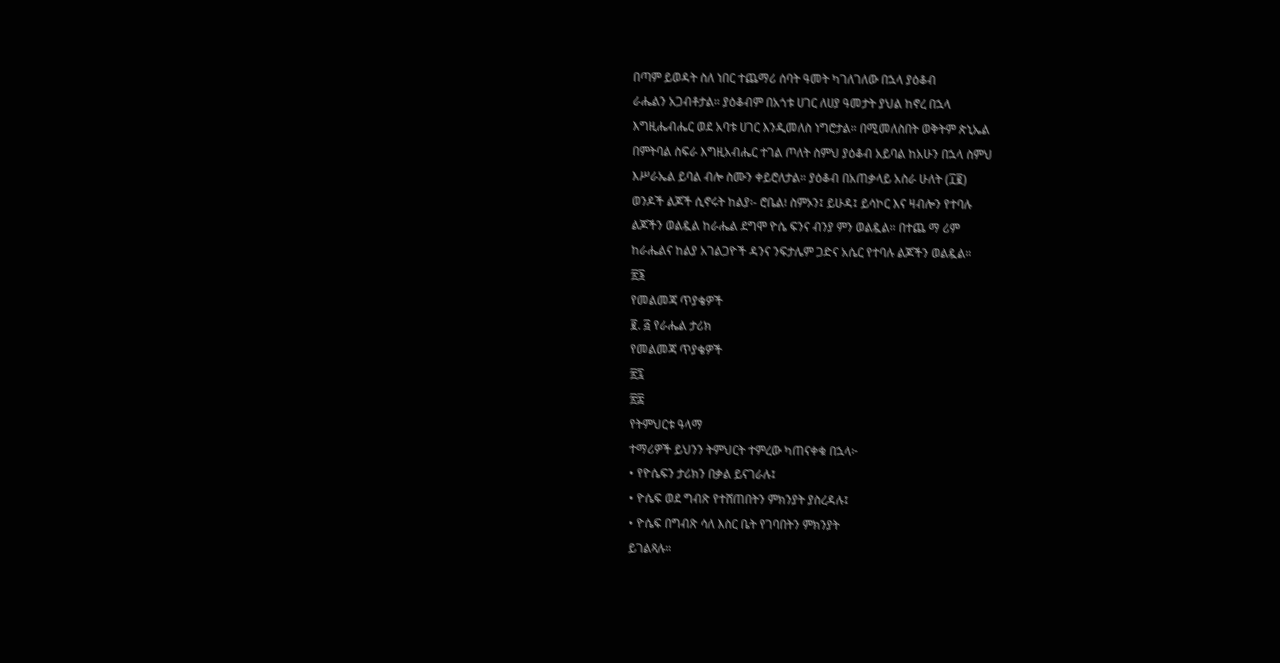በጣም ይወዳት ስለ ነበር ተጨማሪ ሰባት ዓመት ካገለገለው በኋላ ያዕቆብ
ራሔልን አጋብቶታል። ያዕቆብም በአጎቱ ሀገር ለሀያ ዓመታት ያህል ከኖረ በኋላ
እግዚሔብሔር ወደ አባቱ ሀገር እንዲመለስ ነግሮታል። በሚመለስበት ወቅትም ጵኒኤል
በምትባል ስፍራ እግዚአብሔር ተገል ጦለት ስምህ ያዕቆብ አይባል ከአሁን በኋላ ስምህ
እሥራኤል ይባል ብሎ ስሙን ቀይሮለታል። ያዕቆብ በአጠቃላይ አስራ ሁለት (፲፪)
ወንዶች ልጆች ሲኖሩት ከልያ፡- ሮቤል፧ ስምኦን፤ ይሁዳ፤ ይሳኮር እና ዛብሎን የተባሉ
ልጆችን ወልዷል ከራሔል ደግሞ ዮሴ ፍንና ብንያ ምን ወልዷል። በተጨ ማ ሪም
ከራሔልና ከልያ አገልጋዮች ዳንና ንፍታሌም ጋድና አሴር የተባሉ ልጆችን ወልዷል።
፳፮
የመልመጃ ጥያቄዎች
፪. ፭ የራሔል ታሪክ
የመልመጃ ጥያቄዎች
፳፯
፳፰
የትምህርቱ ዓላማ
ተማሪዎች ይህንን ትምህርት ተምረው ካጠናቀቁ በኋላ፦
• የዮሴፍን ታሪክን በቃል ይናገራሉ፤
• ዮሴፍ ወደ ግብጽ የተሸጠበትን ምክንያት ያስረዳሉ፤
• ዮሴፍ በግብጽ ሳለ እስር ቤት የገባበትን ምክንያት
ይገልጻሉ።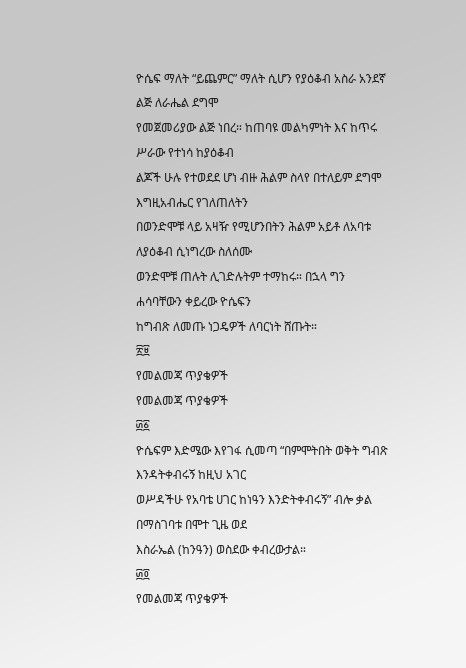ዮሴፍ ማለት “ይጨምር” ማለት ሲሆን የያዕቆብ አስራ አንደኛ ልጅ ለራሔል ደግሞ
የመጀመሪያው ልጅ ነበረ። ከጠባዩ መልካምነት እና ከጥሩ ሥራው የተነሳ ከያዕቆብ
ልጆች ሁሉ የተወደደ ሆነ ብዙ ሕልም ስላየ በተለይም ደግሞ እግዚአብሔር የገለጠለትን
በወንድሞቹ ላይ አዛዥ የሚሆንበትን ሕልም አይቶ ለአባቱ ለያዕቆብ ሲነግረው ስለሰሙ
ወንድሞቹ ጠሉት ሊገድሉትም ተማከሩ። በኋላ ግን ሐሳባቸውን ቀይረው ዮሴፍን
ከግብጽ ለመጡ ነጋዴዎች ለባርነት ሸጡት።
፳፱
የመልመጃ ጥያቄዎች
የመልመጃ ጥያቄዎች
፴፩
ዮሴፍም እድሜው እየገፋ ሲመጣ “በምሞትበት ወቅት ግብጽ እንዳትቀብሩኝ ከዚህ አገር
ወሥዳችሁ የአባቴ ሀገር ከነዓን እንድትቀብሩኝ” ብሎ ቃል በማስገባቱ በሞተ ጊዜ ወደ
እስራኤል (ከንዓን) ወስደው ቀብረውታል።
፴፬
የመልመጃ ጥያቄዎች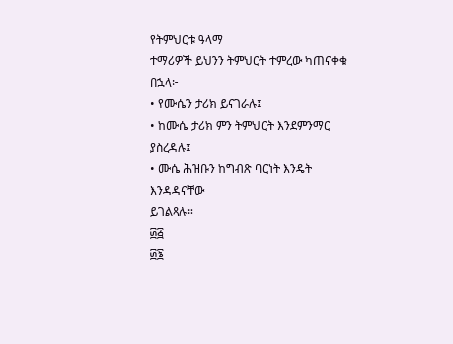የትምህርቱ ዓላማ
ተማሪዎች ይህንን ትምህርት ተምረው ካጠናቀቁ በኋላ፦
• የሙሴን ታሪክ ይናገራሉ፤
• ከሙሴ ታሪክ ምን ትምህርት እንደምንማር
ያስረዳሉ፤
• ሙሴ ሕዝቡን ከግብጽ ባርነት እንዴት እንዳዳናቸው
ይገልጻሉ።
፴፭
፴፮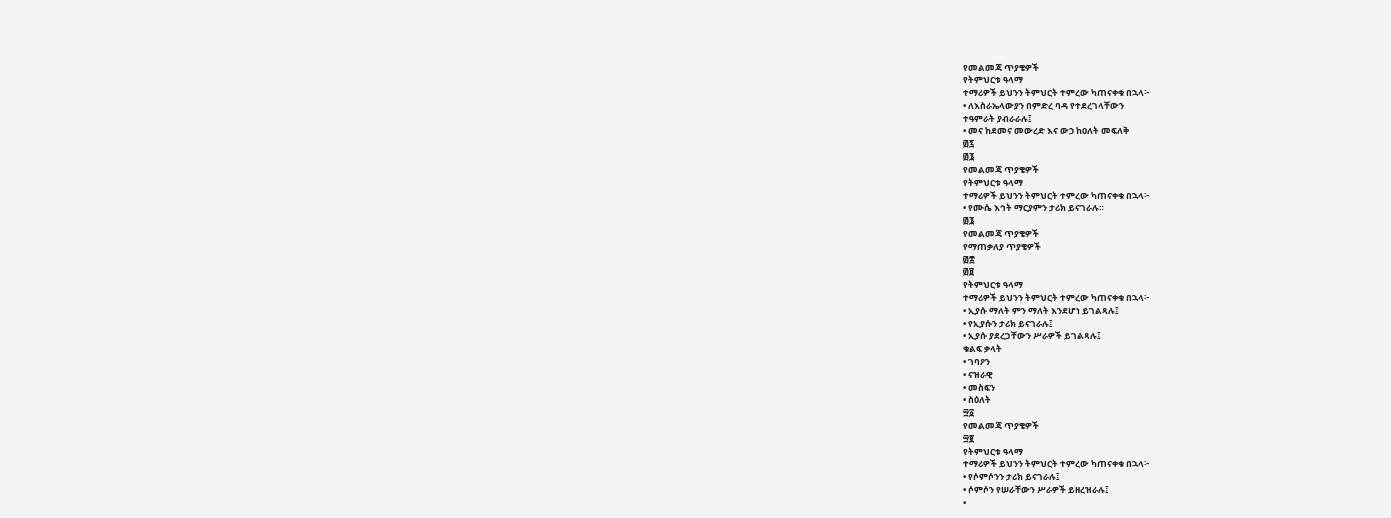የመልመጃ ጥያቄዎች
የትምህርቱ ዓላማ
ተማሪዎች ይህንን ትምህርት ተምረው ካጠናቀቁ በኋላ፦
• ለእስራኤላውያን በምድረ ባዳ የተደረገላቸውን
ተዓምራት ያብራራሉ፤
• መና ከደመና መውረድ እና ውኃ ከዐለት መፍለቅ
፴፯
፴፮
የመልመጃ ጥያቄዎች
የትምህርቱ ዓላማ
ተማሪዎች ይህንን ትምህርት ተምረው ካጠናቀቁ በኋላ፦
• የሙሴ እኅት ማርያምን ታሪክ ይናገራሉ።
፴፮
የመልመጃ ጥያቄዎች
የማጠቃለያ ጥያቄዎች
፴፰
፴፱
የትምህርቱ ዓላማ
ተማሪዎች ይህንን ትምህርት ተምረው ካጠናቀቁ በኋላ፦
• ኢያሱ ማለት ምን ማለት እንደሆነ ይገልጻሉ፤
• የኢያሱን ታሪክ ይናገራሉ፤
• ኢያሱ ያደረጋቸውን ሥራዎች ይገልጻሉ፤
ቁልፍ ቃላት
• ገባዖን
• ናዝራዊ
• መስፍን
• ስዕለት
፵፩
የመልመጃ ጥያቄዎች
፵፪
የትምህርቱ ዓላማ
ተማሪዎች ይህንን ትምህርት ተምረው ካጠናቀቁ በኋላ፦
• የሶምሶንን ታሪክ ይናገራሉ፤
• ሶምሶን የሠራቸውን ሥራዎች ይዘረዝራሉ፤
•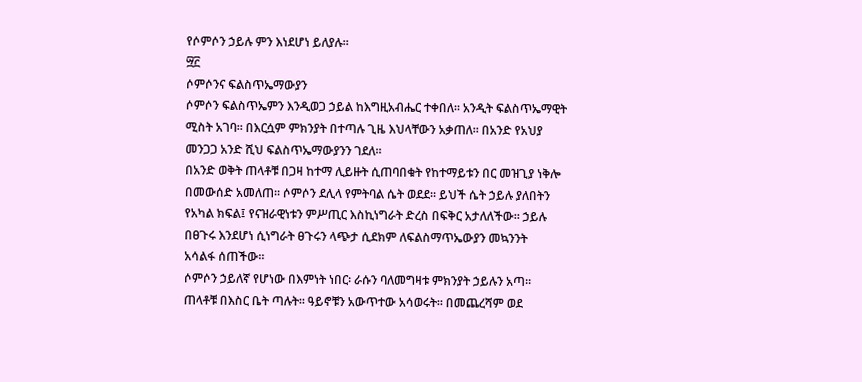የሶምሶን ኃይሉ ምን እነደሆነ ይለያሉ።
፵፫
ሶምሶንና ፍልስጥኤማውያን
ሶምሶን ፍልስጥኤምን እንዲወጋ ኃይል ከእግዚአብሔር ተቀበለ። አንዲት ፍልስጥኤማዊት
ሚስት አገባ። በእርሷም ምክንያት በተጣሉ ጊዜ እህላቸውን አቃጠለ። በአንድ የአህያ
መንጋጋ አንድ ሺህ ፍልስጥኤማውያንን ገደለ።
በአንድ ወቅት ጠላቶቹ በጋዛ ከተማ ሊይዙት ሲጠባበቁት የከተማይቱን በር መዝጊያ ነቅሎ
በመውሰድ አመለጠ። ሶምሶን ደሊላ የምትባል ሴት ወደደ። ይህች ሴት ኃይሉ ያለበትን
የአካል ክፍል፤ የናዝራዊነቱን ምሥጢር እስኪነግራት ድረስ በፍቅር አታለለችው። ኃይሉ
በፀጉሩ እንደሆነ ሲነግራት ፀጉሩን ላጭታ ሲደክም ለፍልስማጥኤውያን መኳንንት
አሳልፋ ሰጠችው።
ሶምሶን ኃይለኛ የሆነው በእምነት ነበር፡ ራሱን ባለመግዛቱ ምክንያት ኃይሉን አጣ።
ጠላቶቹ በእስር ቤት ጣሉት። ዓይኖቹን አውጥተው አሳወሩት። በመጨረሻም ወደ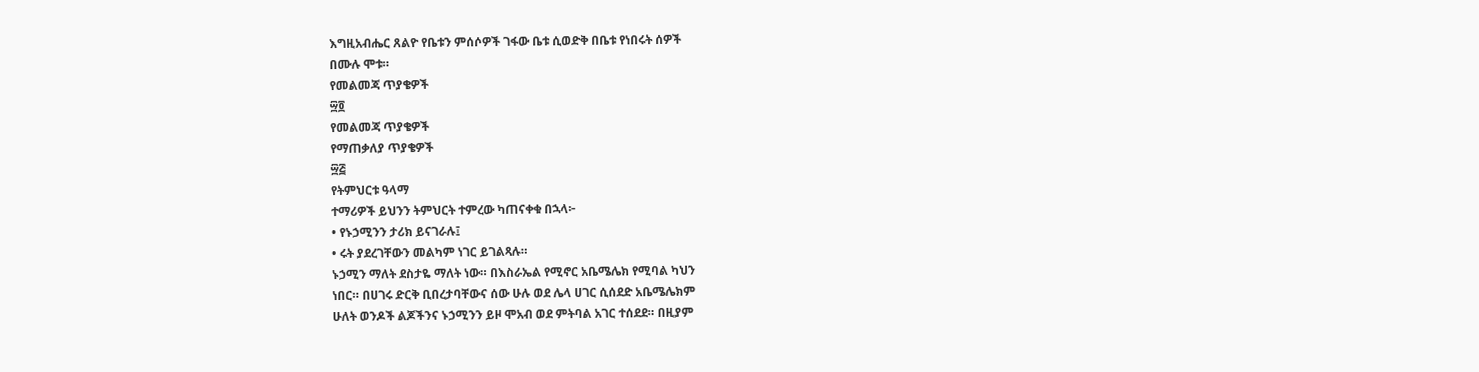እግዚአብሔር ጸልዮ የቤቱን ምሰሶዎች ገፋው ቤቱ ሲወድቅ በቤቱ የነበሩት ሰዎች
በሙሉ ሞቱ።
የመልመጃ ጥያቄዎች
፵፬
የመልመጃ ጥያቄዎች
የማጠቃለያ ጥያቄዎች
፵፭
የትምህርቱ ዓላማ
ተማሪዎች ይህንን ትምህርት ተምረው ካጠናቀቁ በኋላ፦
• የኑኃሚንን ታሪክ ይናገራሉ፤
• ሩት ያደረገቸውን መልካም ነገር ይገልጻሉ።
ኑኃሚን ማለት ደስታዬ ማለት ነው። በእስራኤል የሚኖር አቤሜሌክ የሚባል ካህን
ነበር። በሀገሩ ድርቅ ቢበረታባቸውና ሰው ሁሉ ወደ ሌላ ሀገር ሲሰደድ አቤሜሌክም
ሁለት ወንዶች ልጆችንና ኑኃሚንን ይዞ ሞአብ ወደ ምትባል አገር ተሰደደ። በዚያም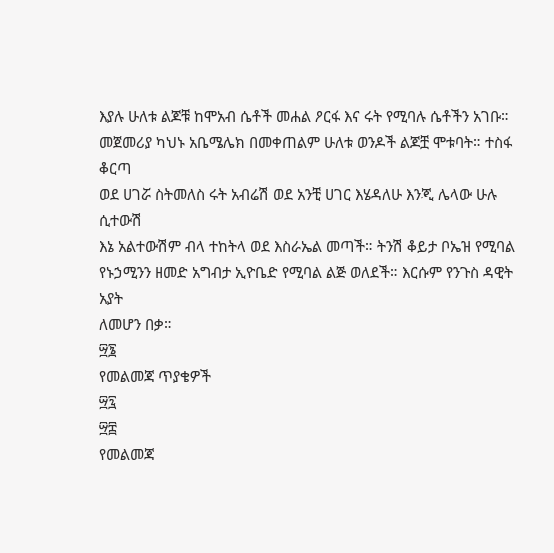እያሉ ሁለቱ ልጆቹ ከሞአብ ሴቶች መሐል ዖርፋ እና ሩት የሚባሉ ሴቶችን አገቡ።
መጀመሪያ ካህኑ አቤሜሌክ በመቀጠልም ሁለቱ ወንዶች ልጆቿ ሞቱባት። ተስፋ ቆርጣ
ወደ ሀገሯ ስትመለስ ሩት አብሬሽ ወደ አንቺ ሀገር እሄዳለሁ እንጂ ሌላው ሁሉ ሲተውሽ
እኔ አልተውሽም ብላ ተከትላ ወደ እስራኤል መጣች። ትንሽ ቆይታ ቦኤዝ የሚባል
የኑኃሚንን ዘመድ አግብታ ኢዮቤድ የሚባል ልጅ ወለደች። እርሱም የንጉስ ዳዊት አያት
ለመሆን በቃ።
፵፮
የመልመጃ ጥያቄዎች
፵፯
፵፰
የመልመጃ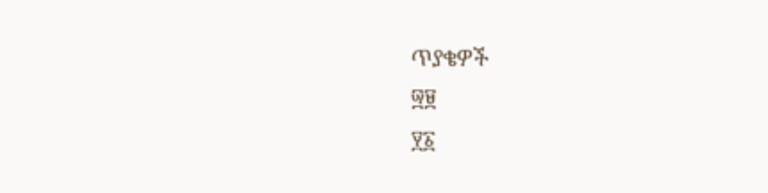ጥያቄዎች
፵፱
፶፩